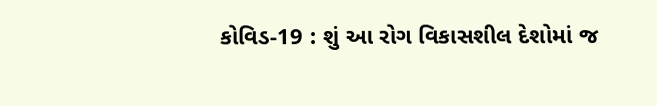કોવિડ-19 : શું આ રોગ વિકાસશીલ દેશોમાં જ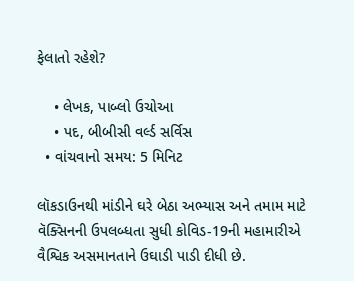ફેલાતો રહેશે?

    • લેખક, પાબ્લો ઉચોઆ
    • પદ, બીબીસી વર્લ્ડ સર્વિસ
  • વાંચવાનો સમય: 5 મિનિટ

લૉકડાઉનથી માંડીને ઘરે બેઠા અભ્યાસ અને તમામ માટે વૅક્સિનની ઉપલબ્ધતા સુધી કોવિડ-19ની મહામારીએ વૈશ્વિક અસમાનતાને ઉઘાડી પાડી દીધી છે.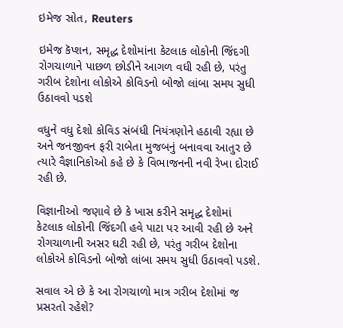ઇમેજ સ્રોત, Reuters

ઇમેજ કૅપ્શન, સમૃદ્ધ દેશોમાંના કેટલાક લોકોની જિંદગી રોગચાળાને પાછળ છોડીને આગળ વધી રહી છે, પરંતુ ગરીબ દેશોના લોકોએ કોવિડનો બોજો લાંબા સમય સુધી ઉઠાવવો પડશે

વધુને વધુ દેશો કોવિડ સંબંધી નિયંત્રણોને હઠાવી રહ્યા છે અને જનજીવન ફરી રાબેતા મુજબનું બનાવવા આતુર છે ત્યારે વૈજ્ઞાનિકોઓ કહે છે કે વિભાજનની નવી રેખા દોરાઈ રહી છે.

વિજ્ઞાનીઓ જણાવે છે કે ખાસ કરીને સમૃદ્ધ દેશોમાં કેટલાક લોકોની જિંદગી હવે પાટા પર આવી રહી છે અને રોગચાળાની અસર ઘટી રહી છે, પરંતુ ગરીબ દેશોના લોકોએ કોવિડનો બોજો લાંબા સમય સુધી ઉઠાવવો પડશે.

સવાલ એ છે કે આ રોગચાળો માત્ર ગરીબ દેશોમાં જ પ્રસરતો રહેશે?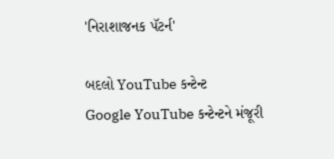'નિરાશાજનક પૅટર્ન'

બદલો YouTube કન્ટેન્ટ
Google YouTube કન્ટેન્ટને મંજૂરી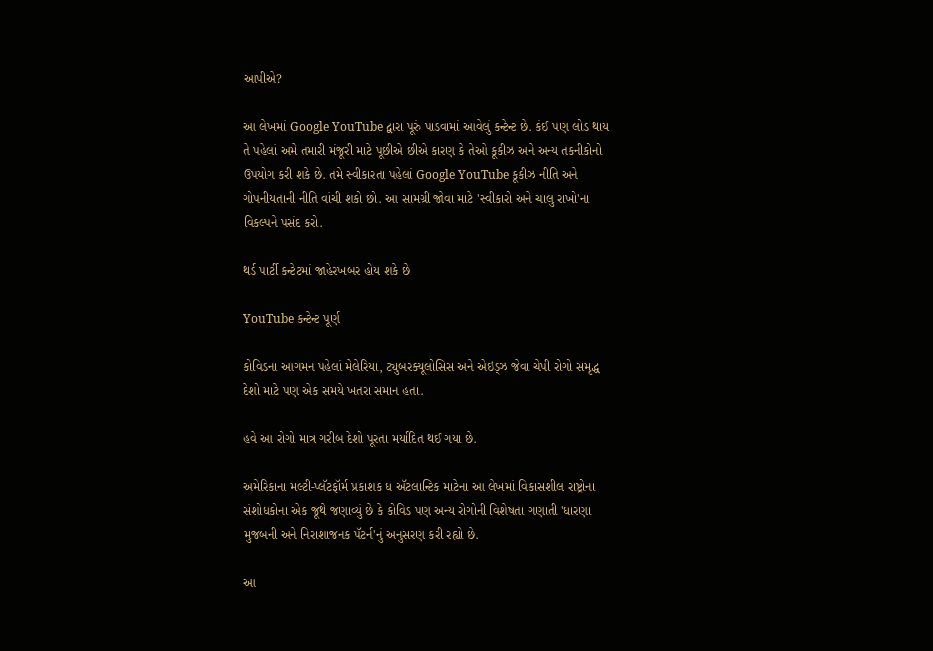આપીએ?

આ લેખમાં Google YouTube દ્વારા પૂરું પાડવામાં આવેલું કન્ટેન્ટ છે. કંઈ પણ લોડ થાય તે પહેલાં અમે તમારી મંજૂરી માટે પૂછીએ છીએ કારણ કે તેઓ કૂકીઝ અને અન્ય તકનીકોનો ઉપયોગ કરી શકે છે. તમે સ્વીકારતા પહેલાં Google YouTube કૂકીઝ નીતિ અને ગોપનીયતાની નીતિ વાંચી શકો છો. આ સામગ્રી જોવા માટે 'સ્વીકારો અને ચાલુ રાખો'ના વિકલ્પને પસંદ કરો.

થર્ડ પાર્ટી કન્ટેટમાં જાહેરખબર હોય શકે છે

YouTube કન્ટેન્ટ પૂર્ણ

કોવિડના આગમન પહેલાં મેલેરિયા, ટ્યુબરક્યૂલોસિસ અને એઇડ્ઝ જેવા ચેપી રોગો સમૃદ્ધ દેશો માટે પણ એક સમયે ખતરા સમાન હતા.

હવે આ રોગો માત્ર ગરીબ દેશો પૂરતા મર્યાદિત થઈ ગયા છે.

અમેરિકાના મલ્ટી-પ્લૅટફૉર્મ પ્રકાશક ધ ઍટલાન્ટિક માટેના આ લેખમાં વિકાસશીલ રાષ્ટ્રોના સંશોધકોના એક જૂથે જણાવ્યું છે કે કોવિડ પણ અન્ય રોગોની વિશેષતા ગણાતી 'ધારણા મુજબની અને નિરાશાજનક પૅટર્ન'નું અનુસરણ કરી રહ્યો છે.

આ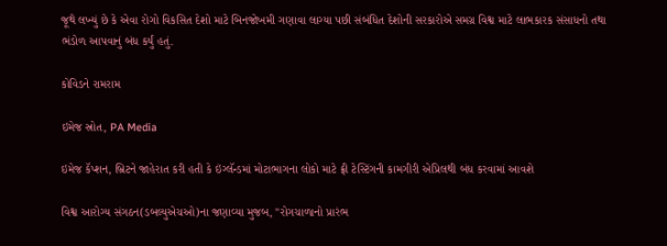જૂથે લખ્યું છે કે એવા રોગો વિકસિત દેશો માટે બિનજોખમી ગણાવા લાગ્યા પછી સંબંધિત દેશોની સરકારોએ સમગ્ર વિશ્વ માટે લાભકારક સંસાધનો તથા ભંડોળ આપવાનું બંધ કર્યું હતું.

કોવિડને રામરામ

ઇમેજ સ્રોત, PA Media

ઇમેજ કૅપ્શન, બ્રિટને જાહેરાત કરી હતી કે ઇંગ્લૅન્ડમાં મોટાભાગના લોકો માટે ફ્રી ટેસ્ટિંગની કામગીરી એપ્રિલથી બંધ કરવામાં આવશે

વિશ્વ આરોગ્ય સંગઠન(ડબલ્યુએચઓ)ના જણાવ્યા મુજબ, "રોગચાળાનો પ્રારંભ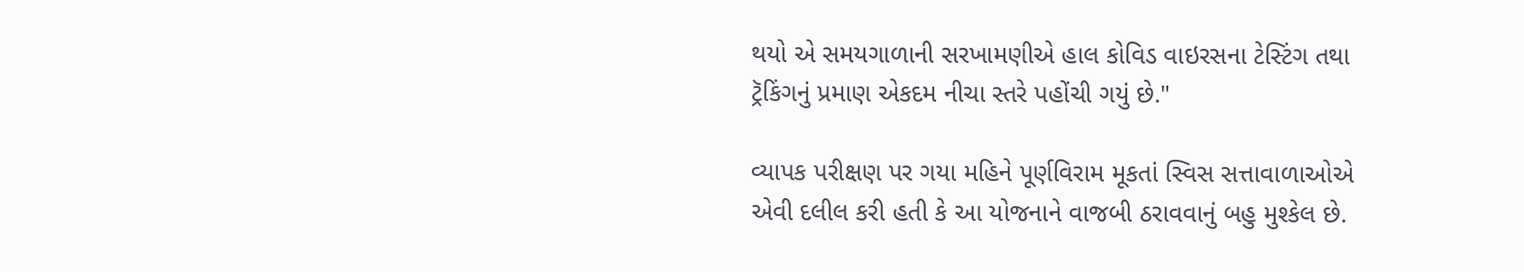થયો એ સમયગાળાની સરખામણીએ હાલ કોવિડ વાઇરસના ટેસ્ટિંગ તથા ટ્રૅકિંગનું પ્રમાણ એકદમ નીચા સ્તરે પહોંચી ગયું છે."

વ્યાપક પરીક્ષણ પર ગયા મહિને પૂર્ણવિરામ મૂકતાં સ્વિસ સત્તાવાળાઓએ એવી દલીલ કરી હતી કે આ યોજનાને વાજબી ઠરાવવાનું બહુ મુશ્કેલ છે.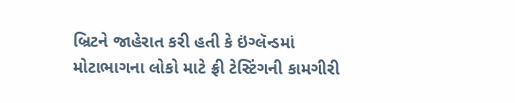બ્રિટને જાહેરાત કરી હતી કે ઇંગ્લૅન્ડમાં મોટાભાગના લોકો માટે ફ્રી ટેસ્ટિંગની કામગીરી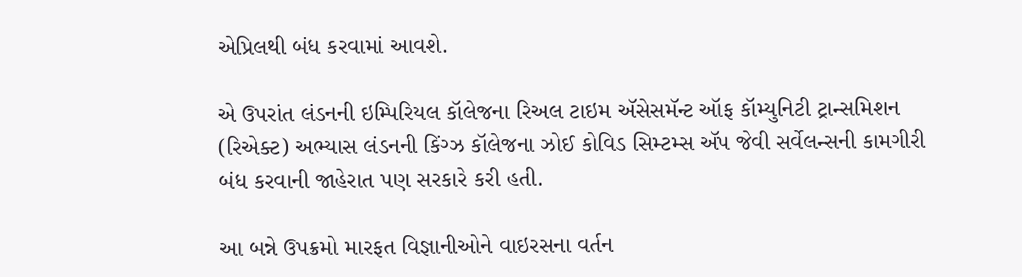એપ્રિલથી બંધ કરવામાં આવશે.

એ ઉપરાંત લંડનની ઇમ્પિરિયલ કૉલેજના રિઅલ ટાઇમ ઍસેસમૅન્ટ ઑફ કૉમ્યુનિટી ટ્રાન્સમિશન (રિએક્ટ) અભ્યાસ લંડનની કિંગ્ઝ કૉલેજના ઝોઈ કોવિડ સિમ્ટમ્સ ઍપ જેવી સર્વેલન્સની કામગીરી બંધ કરવાની જાહેરાત પણ સરકારે કરી હતી.

આ બન્ને ઉપક્રમો મારફત વિજ્ઞાનીઓને વાઇરસના વર્તન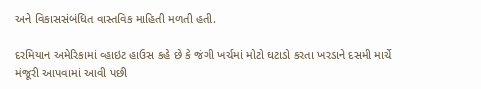અને વિકાસસંબંધિત વાસ્તવિક માહિતી મળતી હતી.

દરમિયાન અમેરિકામાં વ્હાઇટ હાઉસ કહે છે કે જંગી ખર્ચમાં મોટો ઘટાડો કરતા ખરડાને દસમી માર્ચે મંજૂરી આપવામાં આવી પછી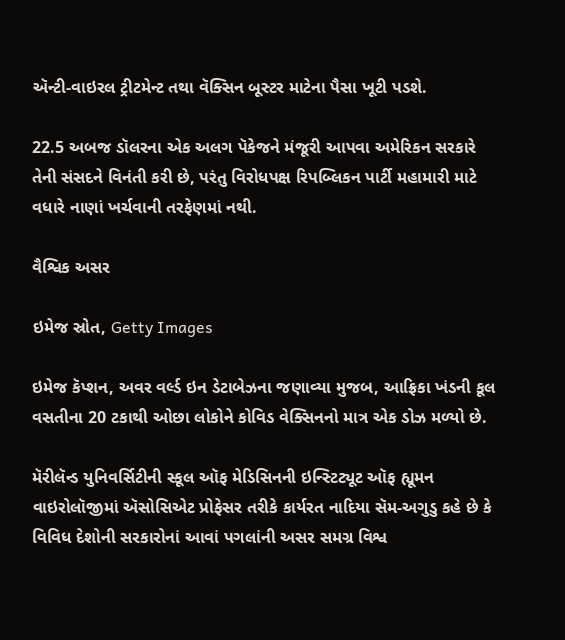ઍન્ટી-વાઇરલ ટ્રીટમેન્ટ તથા વૅક્સિન બૂસ્ટર માટેના પૈસા ખૂટી પડશે.

22.5 અબજ ડૉલરના એક અલગ પૅકેજને મંજૂરી આપવા અમેરિકન સરકારે તેની સંસદને વિનંતી કરી છે, પરંતુ વિરોધપક્ષ રિપબ્લિકન પાર્ટી મહામારી માટે વધારે નાણાં ખર્ચવાની તરફેણમાં નથી.

વૈશ્વિક અસર

ઇમેજ સ્રોત, Getty Images

ઇમેજ કૅપ્શન, અવર વર્લ્ડ ઇન ડેટાબેઝના જણાવ્યા મુજબ, આફ્રિકા ખંડની કૂલ વસતીના 20 ટકાથી ઓછા લોકોને કોવિડ વેક્સિનનો માત્ર એક ડોઝ મળ્યો છે.

મૅરીલૅન્ડ યુનિવર્સિટીની સ્કૂલ ઑફ મેડિસિનની ઇન્સ્ટિટ્યૂટ ઑફ હ્યૂમન વાઇરોલૉજીમાં ઍસોસિએટ પ્રોફેસર તરીકે કાર્યરત નાદિયા સૅમ-અગુડુ કહે છે કે વિવિધ દેશોની સરકારોનાં આવાં પગલાંની અસર સમગ્ર વિશ્વ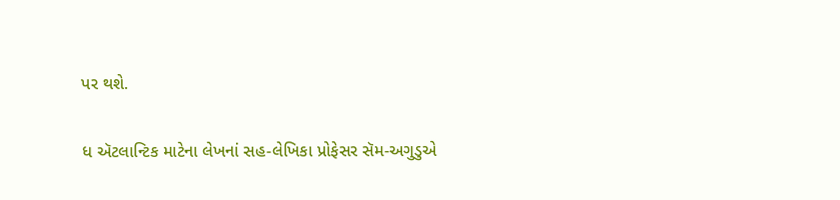પર થશે.

ધ ઍટલાન્ટિક માટેના લેખનાં સહ-લેખિકા પ્રોફેસર સૅમ-અગુડુએ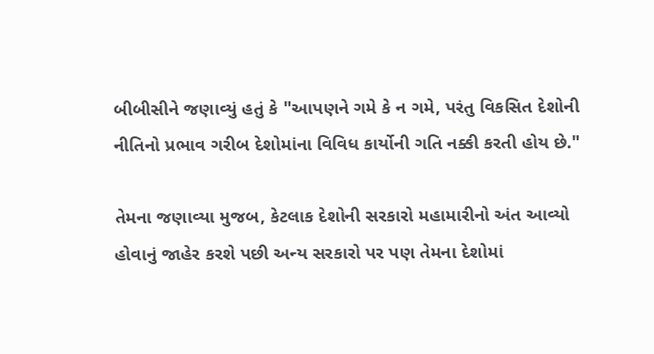બીબીસીને જણાવ્યું હતું કે "આપણને ગમે કે ન ગમે, પરંતુ વિકસિત દેશોની નીતિનો પ્રભાવ ગરીબ દેશોમાંના વિવિધ કાર્યોની ગતિ નક્કી કરતી હોય છે."

તેમના જણાવ્યા મુજબ, કેટલાક દેશોની સરકારો મહામારીનો અંત આવ્યો હોવાનું જાહેર કરશે પછી અન્ય સરકારો પર પણ તેમના દેશોમાં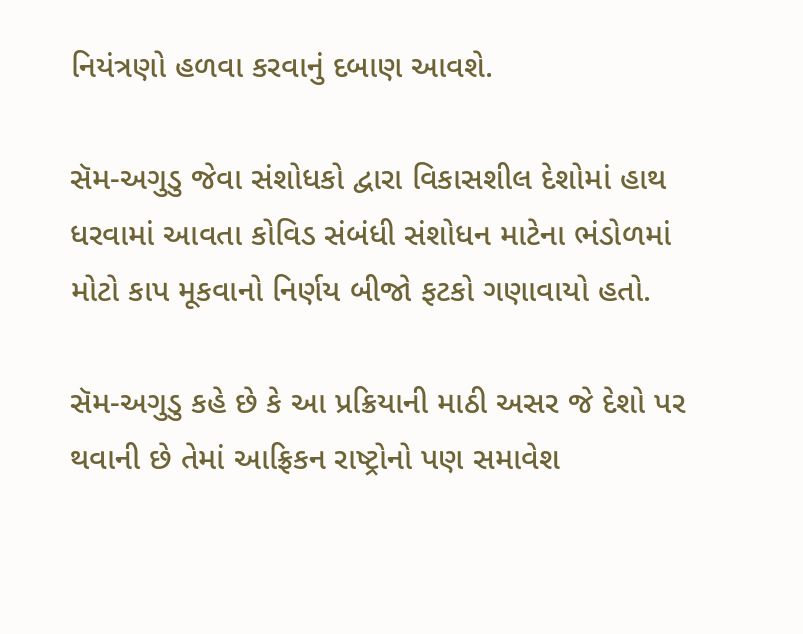નિયંત્રણો હળવા કરવાનું દબાણ આવશે.

સૅમ-અગુડુ જેવા સંશોધકો દ્વારા વિકાસશીલ દેશોમાં હાથ ધરવામાં આવતા કોવિડ સંબંધી સંશોધન માટેના ભંડોળમાં મોટો કાપ મૂકવાનો નિર્ણય બીજો ફટકો ગણાવાયો હતો.

સૅમ-અગુડુ કહે છે કે આ પ્રક્રિયાની માઠી અસર જે દેશો પર થવાની છે તેમાં આફ્રિકન રાષ્ટ્રોનો પણ સમાવેશ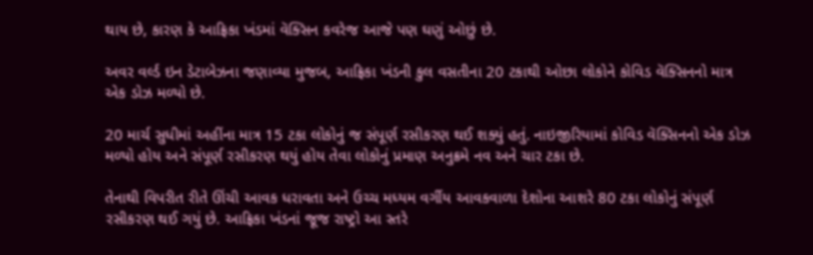થાય છે, કારણ કે આફ્રિકા ખંડમાં વૅક્સિન કવરેજ આજે પણ ઘણું ઓછું છે.

અવર વર્લ્ડ ઇન ડેટાબેઝના જણાવ્યા મુજબ, આફ્રિકા ખંડની કુલ વસતીના 20 ટકાથી ઓછા લોકોને કોવિડ વૅક્સિનનો માત્ર એક ડોઝ મળ્યો છે.

20 માર્ચ સુધીમાં અહીંના માત્ર 15 ટકા લોકોનું જ સંપૂર્ણ રસીકરણ થઈ શક્યું હતું. નાઇજીરિયામાં કોવિડ વૅક્સિનનો એક ડોઝ મળ્યો હોય અને સંપૂર્ણ રસીકરણ થયું હોય તેવા લોકોનું પ્રમાણ અનુક્રમે નવ અને ચાર ટકા છે.

તેનાથી વિપરીત રીતે ઊંચી આવક ધરાવતા અને ઉચ્ચ મધ્યમ વર્ગીય આવકવાળા દેશોના આશરે 80 ટકા લોકોનું સંપૂર્ણ રસીકરણ થઈ ગયું છે. આફ્રિકા ખંડનાં જૂજ રાષ્ટ્રો આ સ્તરે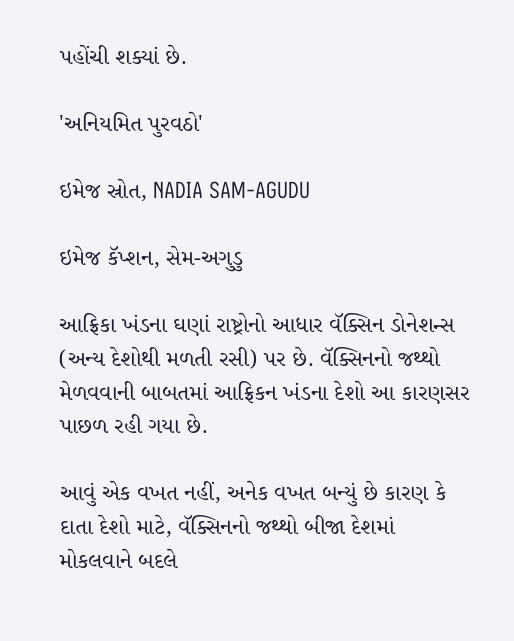પહોંચી શક્યાં છે.

'અનિયમિત પુરવઠો'

ઇમેજ સ્રોત, NADIA SAM-AGUDU

ઇમેજ કૅપ્શન, સેમ-અગુડુ

આફ્રિકા ખંડના ઘણાં રાષ્ટ્રોનો આધાર વૅક્સિન ડોનેશન્સ (અન્ય દેશોથી મળતી રસી) પર છે. વૅક્સિનનો જથ્થો મેળવવાની બાબતમાં આફ્રિકન ખંડના દેશો આ કારણસર પાછળ રહી ગયા છે.

આવું એક વખત નહીં, અનેક વખત બન્યું છે કારણ કે દાતા દેશો માટે, વૅક્સિનનો જથ્થો બીજા દેશમાં મોકલવાને બદલે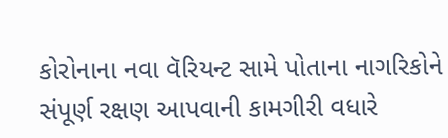કોરોનાના નવા વૅરિયન્ટ સામે પોતાના નાગરિકોને સંપૂર્ણ રક્ષણ આપવાની કામગીરી વધારે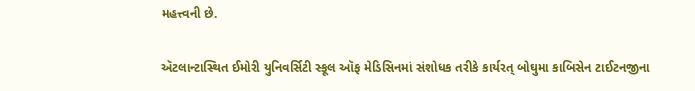મહત્ત્વની છે.

ઍટલાન્ટાસ્થિત ઈમોરી યુનિવર્સિટી સ્કૂલ ઑફ મેડિસિનમાં સંશોધક તરીકે કાર્યરત્ બોઘુમા કાબિસેન ટાઈટનજીના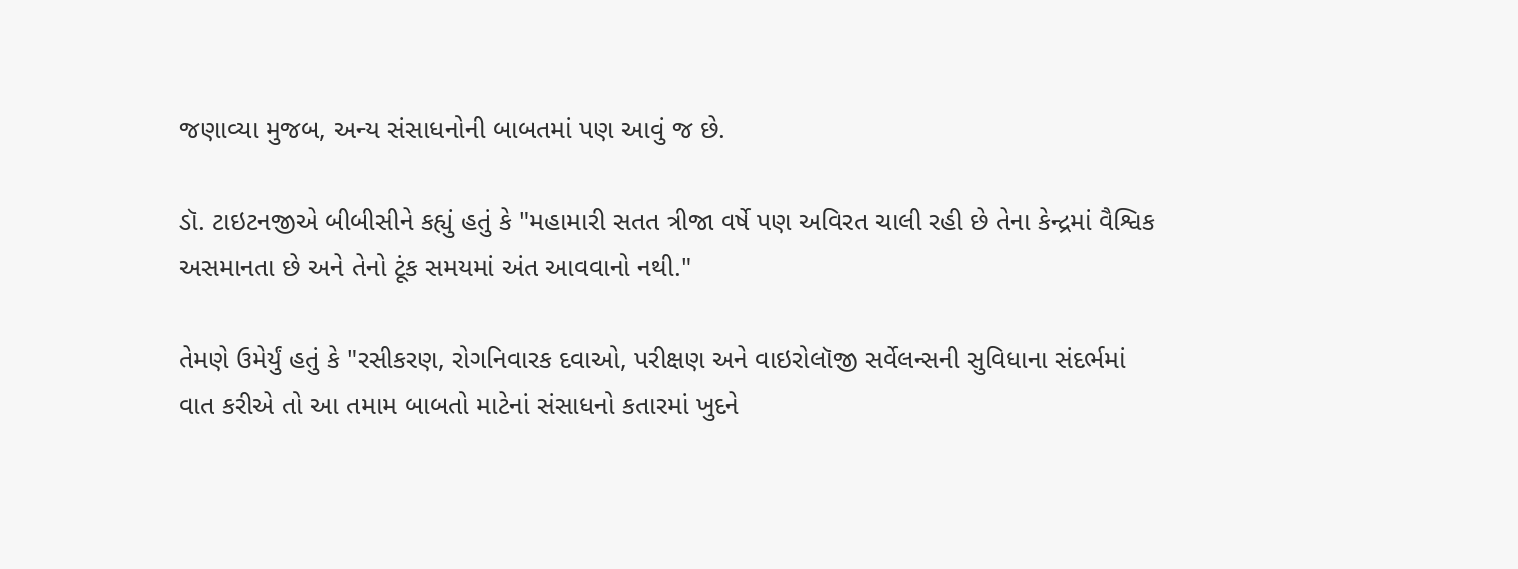જણાવ્યા મુજબ, અન્ય સંસાધનોની બાબતમાં પણ આવું જ છે.

ડૉ. ટાઇટનજીએ બીબીસીને કહ્યું હતું કે "મહામારી સતત ત્રીજા વર્ષે પણ અવિરત ચાલી રહી છે તેના કેન્દ્રમાં વૈશ્વિક અસમાનતા છે અને તેનો ટૂંક સમયમાં અંત આવવાનો નથી."

તેમણે ઉમેર્યું હતું કે "રસીકરણ, રોગનિવારક દવાઓ, પરીક્ષણ અને વાઇરોલૉજી સર્વેલન્સની સુવિધાના સંદર્ભમાં વાત કરીએ તો આ તમામ બાબતો માટેનાં સંસાધનો કતારમાં ખુદને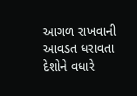આગળ રાખવાની આવડત ધરાવતા દેશોને વધારે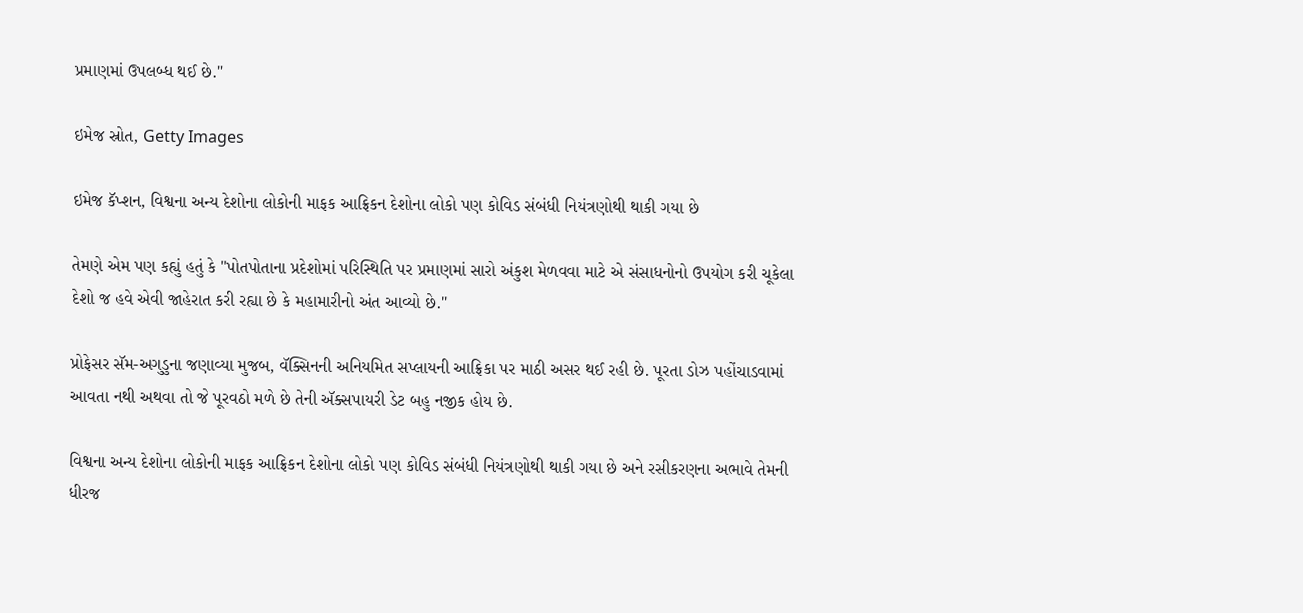પ્રમાણમાં ઉપલબ્ધ થઈ છે."

ઇમેજ સ્રોત, Getty Images

ઇમેજ કૅપ્શન, વિશ્વના અન્ય દેશોના લોકોની માફક આફ્રિકન દેશોના લોકો પણ કોવિડ સંબંધી નિયંત્રણોથી થાકી ગયા છે

તેમણે એમ પણ કહ્યું હતું કે "પોતપોતાના પ્રદેશોમાં પરિસ્થિતિ પર પ્રમાણમાં સારો અંકુશ મેળવવા માટે એ સંસાધનોનો ઉપયોગ કરી ચૂકેલા દેશો જ હવે એવી જાહેરાત કરી રહ્યા છે કે મહામારીનો અંત આવ્યો છે."

પ્રોફેસર સૅમ-અગુડુના જણાવ્યા મુજબ, વૅક્સિનની અનિયમિત સપ્લાયની આફ્રિકા પર માઠી અસર થઈ રહી છે. પૂરતા ડોઝ પહોંચાડવામાં આવતા નથી અથવા તો જે પૂરવઠો મળે છે તેની ઍક્સપાયરી ડેટ બહુ નજીક હોય છે.

વિશ્વના અન્ય દેશોના લોકોની માફક આફ્રિકન દેશોના લોકો પણ કોવિડ સંબંધી નિયંત્રણોથી થાકી ગયા છે અને રસીકરણના અભાવે તેમની ધીરજ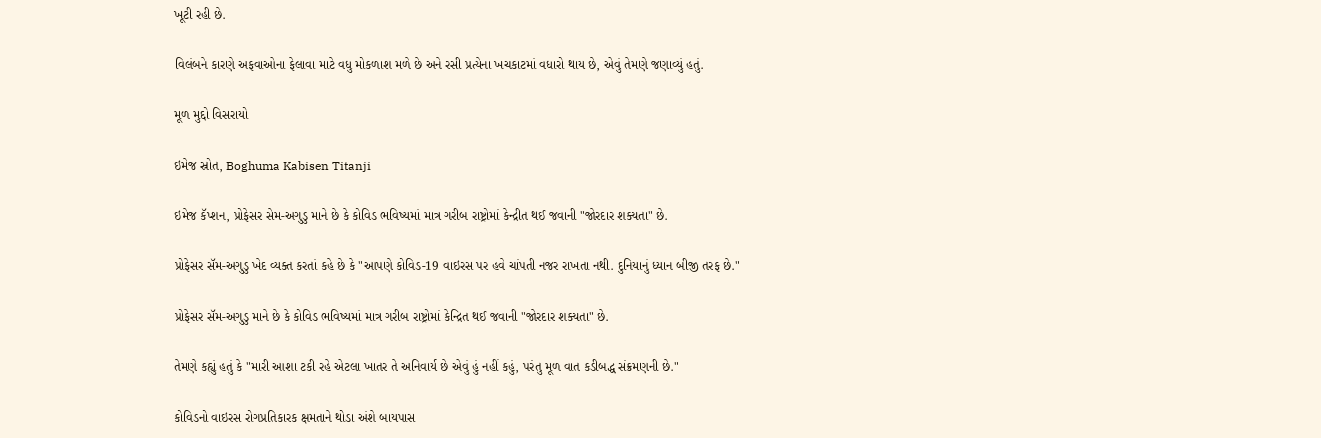ખૂટી રહી છે.

વિલંબને કારણે અફવાઓના ફેલાવા માટે વધુ મોકળાશ મળે છે અને રસી પ્રત્યેના ખચકાટમાં વધારો થાય છે, એવું તેમણે જણાવ્યું હતું.

મૂળ મુદ્દો વિસરાયો

ઇમેજ સ્રોત, Boghuma Kabisen Titanji

ઇમેજ કૅપ્શન, પ્રોફેસર સેમ-અગુડુ માને છે કે કોવિડ ભવિષ્યમાં માત્ર ગરીબ રાષ્ટ્રોમાં કેન્દ્રીત થઈ જવાની "જોરદાર શક્યતા" છે.

પ્રોફેસર સૅમ-અગુડુ ખેદ વ્યક્ત કરતાં કહે છે કે "આપણે કોવિડ-19 વાઇરસ પર હવે ચાંપતી નજર રાખતા નથી. દુનિયાનું ધ્યાન બીજી તરફ છે."

પ્રોફેસર સૅમ-અગુડુ માને છે કે કોવિડ ભવિષ્યમાં માત્ર ગરીબ રાષ્ટ્રોમાં કેન્દ્રિત થઈ જવાની "જોરદાર શક્યતા" છે.

તેમણે કહ્યું હતું કે "મારી આશા ટકી રહે એટલા ખાતર તે અનિવાર્ય છે એવું હું નહીં કહું, પરંતુ મૂળ વાત કડીબદ્ધ સંક્રમણની છે."

કોવિડનો વાઇરસ રોગપ્રતિકારક ક્ષમતાને થોડા અંશે બાયપાસ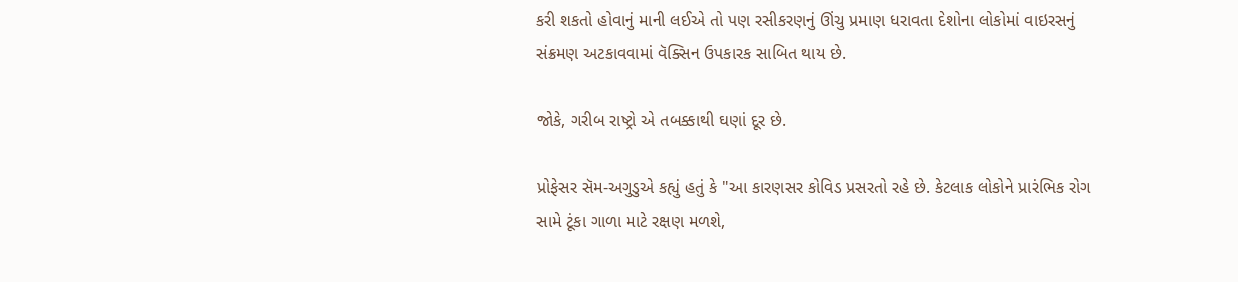કરી શકતો હોવાનું માની લઈએ તો પણ રસીકરણનું ઊંચુ પ્રમાણ ધરાવતા દેશોના લોકોમાં વાઇરસનું સંક્રમણ અટકાવવામાં વૅક્સિન ઉપકારક સાબિત થાય છે.

જોકે, ગરીબ રાષ્ટ્રો એ તબક્કાથી ઘણાં દૂર છે.

પ્રોફેસર સૅમ-અગુડુએ કહ્યું હતું કે "આ કારણસર કોવિડ પ્રસરતો રહે છે. કેટલાક લોકોને પ્રારંભિક રોગ સામે ટૂંકા ગાળા માટે રક્ષણ મળશે,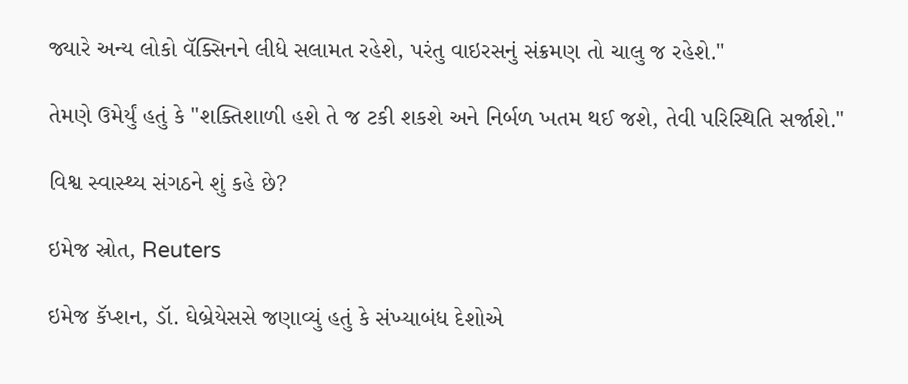જ્યારે અન્ય લોકો વૅક્સિનને લીધે સલામત રહેશે, પરંતુ વાઇરસનું સંક્રમણ તો ચાલુ જ રહેશે."

તેમણે ઉમેર્યું હતું કે "શક્તિશાળી હશે તે જ ટકી શકશે અને નિર્બળ ખતમ થઈ જશે, તેવી પરિસ્થિતિ સર્જાશે."

વિશ્વ સ્વાસ્થ્ય સંગઠને શું કહે છે?

ઇમેજ સ્રોત, Reuters

ઇમેજ કૅપ્શન, ડૉ. ઘેબ્રેયેસસે જણાવ્યું હતું કે સંખ્યાબંધ દેશોએ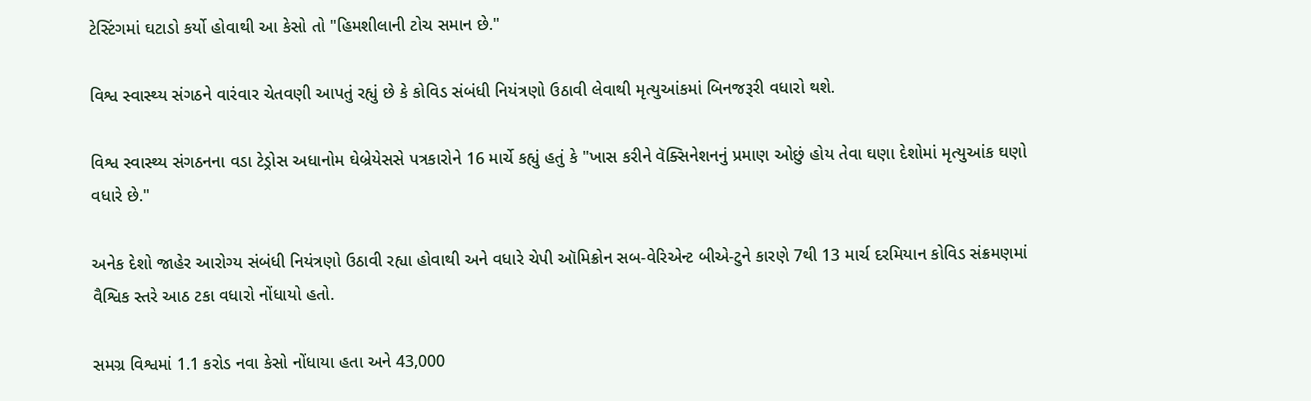ટેસ્ટિંગમાં ઘટાડો કર્યો હોવાથી આ કેસો તો "હિમશીલાની ટોચ સમાન છે."

વિશ્વ સ્વાસ્થ્ય સંગઠને વારંવાર ચેતવણી આપતું રહ્યું છે કે કોવિડ સંબંધી નિયંત્રણો ઉઠાવી લેવાથી મૃત્યુઆંકમાં બિનજરૂરી વધારો થશે.

વિશ્વ સ્વાસ્થ્ય સંગઠનના વડા ટેડ્રોસ અધાનોમ ઘેબ્રેયેસસે પત્રકારોને 16 માર્ચે કહ્યું હતું કે "ખાસ કરીને વૅક્સિનેશનનું પ્રમાણ ઓછું હોય તેવા ઘણા દેશોમાં મૃત્યુઆંક ઘણો વધારે છે."

અનેક દેશો જાહેર આરોગ્ય સંબંધી નિયંત્રણો ઉઠાવી રહ્યા હોવાથી અને વધારે ચેપી ઑમિક્રોન સબ-વેરિએન્ટ બીએ-ટુને કારણે 7થી 13 માર્ચ દરમિયાન કોવિડ સંક્રમણમાં વૈશ્વિક સ્તરે આઠ ટકા વધારો નોંધાયો હતો.

સમગ્ર વિશ્વમાં 1.1 કરોડ નવા કેસો નોંધાયા હતા અને 43,000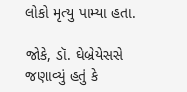લોકો મૃત્યુ પામ્યા હતા.

જોકે, ડૉ. ઘેબ્રેયેસસે જણાવ્યું હતું કે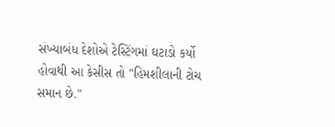સંખ્યાબંધ દેશોએ ટેસ્ટિંગમાં ઘટાડો કર્યો હોવાથી આ કેસીસ તો "હિમશીલાની ટોચ સમાન છે."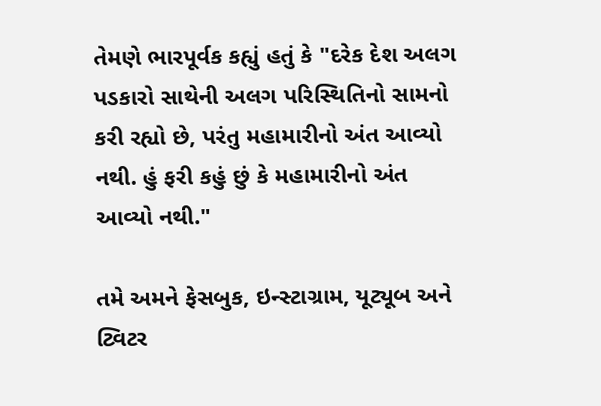તેમણે ભારપૂર્વક કહ્યું હતું કે "દરેક દેશ અલગ પડકારો સાથેની અલગ પરિસ્થિતિનો સામનો કરી રહ્યો છે, પરંતુ મહામારીનો અંત આવ્યો નથી. હું ફરી કહું છું કે મહામારીનો અંત આવ્યો નથી."

તમે અમને ફેસબુક, ઇન્સ્ટાગ્રામ, યૂટ્યૂબ અને ટ્વિટર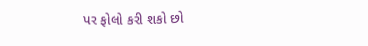પર ફોલો કરી શકો છો